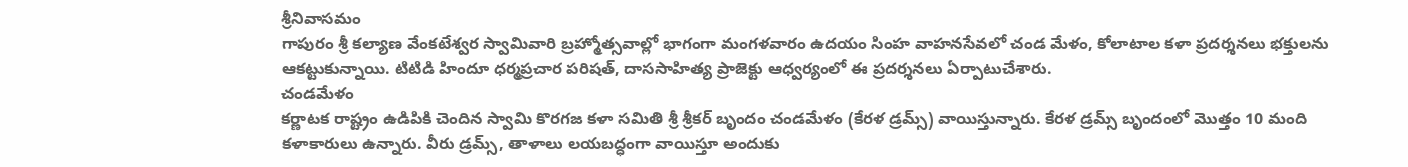శ్రీనివాసమం
గాపురం శ్రీ కల్యాణ వేంకటేశ్వర స్వామివారి బ్రహ్మోత్సవాల్లో భాగంగా మంగళవారం ఉదయం సింహ వాహనసేవలో చండ మేళం, కోలాటాల కళా ప్రదర్శనలు భక్తులను ఆకట్టుకున్నాయి. టిటిడి హిందూ ధర్మప్రచార పరిషత్, దాససాహిత్య ప్రాజెక్టు ఆధ్వర్యంలో ఈ ప్రదర్శనలు ఏర్పాటుచేశారు.
చండమేళం
కర్ణాటక రాష్ట్రం ఉడిపికి చెందిన స్వామి కొరగజ కళా సమితి శ్రీ శ్రీకర్ బృందం చండమేళం (కేరళ డ్రమ్స్) వాయిస్తున్నారు. కేరళ డ్రమ్స్ బృందంలో మొత్తం 10 మంది కళాకారులు ఉన్నారు. వీరు డ్రమ్స్, తాళాలు లయబద్ధంగా వాయిస్తూ అందుకు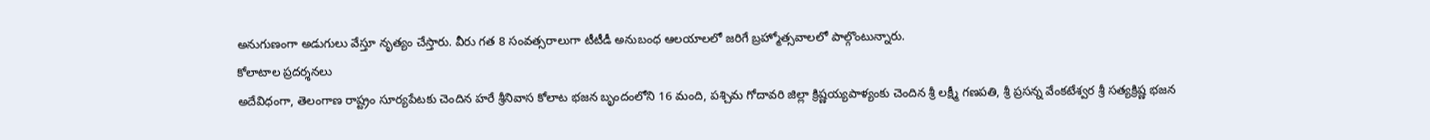అనుగుణంగా అడుగులు వేస్తూ నృత్యం చేస్తారు. వీరు గత 8 సంవత్సరాలుగా టీటీడీ అనుబంధ ఆలయాలలో జరిగే బ్రహ్మోత్సవాలలో పాల్గొంటున్నారు.
కోలాటాల ప్రదర్శనలు
అదేవిధంగా, తెలంగాణ రాష్ట్రం సూర్యపేటకు చెందిన హరే శ్రీనివాస కోలాట భజన బృందంలోని 16 మంది, పశ్చిమ గోదావరి జిల్లా క్రిష్ణయ్యపాళ్యంకు చెందిన శ్రీ లక్ష్మీ గణపతి, శ్రీ ప్రసన్న వేంకటేశ్వర శ్రీ సత్యక్రిష్ణ భజన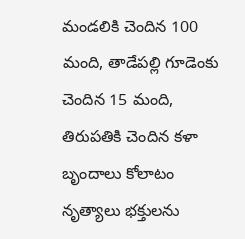మండలికి చెందిన 100 మంది, తాడేపల్లి గూడెంకు చెందిన 15 మంది, తిరుపతికి చెందిన కళా బృందాలు కోలాటం నృత్యాలు భక్తులను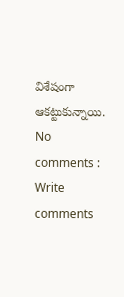విశేషంగా ఆకట్టుకున్నాయి.
No comments :
Write comments